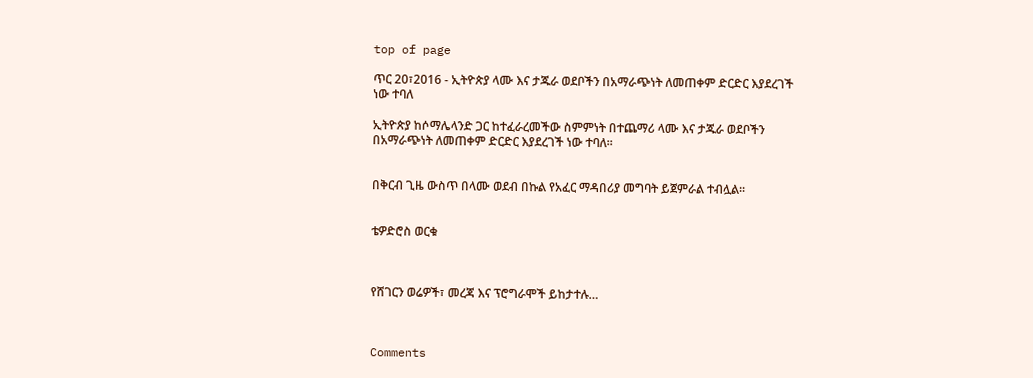top of page

ጥር 20፣2016 - ኢትዮጵያ ላሙ እና ታጁራ ወደቦችን በአማራጭነት ለመጠቀም ድርድር እያደረገች ነው ተባለ

ኢትዮጵያ ከሶማሌላንድ ጋር ከተፈራረመችው ስምምነት በተጨማሪ ላሙ እና ታጁራ ወደቦችን በአማራጭነት ለመጠቀም ድርድር እያደረገች ነው ተባለ፡፡


በቅርብ ጊዜ ውስጥ በላሙ ወደብ በኩል የአፈር ማዳበሪያ መግባት ይጀምራል ተብሏል፡፡


ቴዎድሮስ ወርቁ



የሸገርን ወሬዎች፣ መረጃ እና ፕሮግራሞች ይከታተሉ…



Comments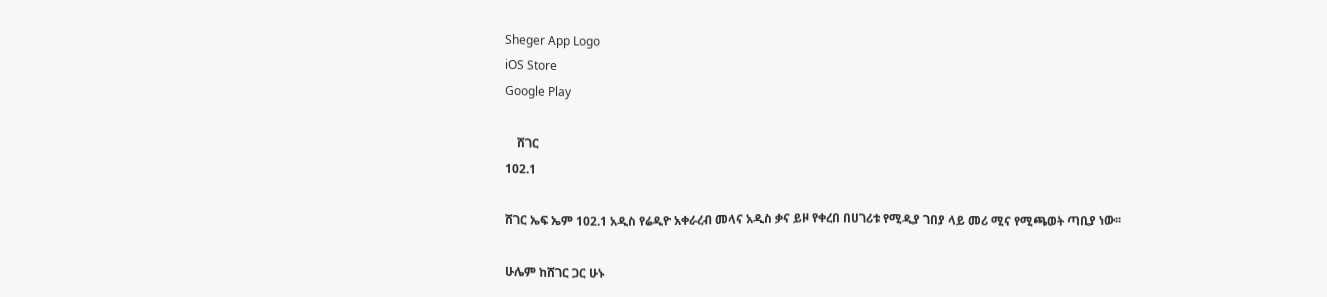Sheger App Logo
iOS Store
Google Play

    ሸገር
102.1

ሸገር ኤፍ ኤም 102.1 አዲስ የሬዲዮ አቀራረብ መላና አዲስ ቃና ይዞ የቀረበ በሀገሪቱ የሚዲያ ገበያ ላይ መሪ ሚና የሚጫወት ጣቢያ ነው፡፡

ሁሌም ከሸገር ጋር ሁኑ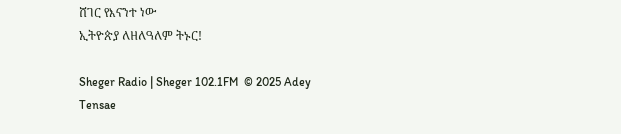ሸገር የእናንተ ነው
ኢትዮጵያ ለዘለዓለም ትኑር!

Sheger Radio | Sheger 102.1FM  © 2025 Adey Tensae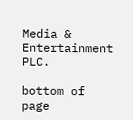Media & Entertainment PLC.

bottom of page